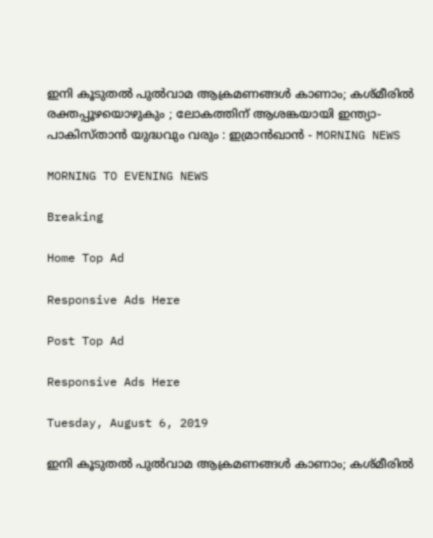ഇനി കൂടുതല്‍ പുല്‍വാമ ആക്രമണങ്ങള്‍ കാണാം; കശ്മീരില്‍ രക്തപ്പൂഴയൊഴുകും ; ലോകത്തിന് ആശങ്കയായി ഇന്ത്യാ-പാകിസ്താന്‍ യുദ്ധവും വരും : ഇമ്രാന്‍ഖാന്‍ - MORNING NEWS

MORNING TO EVENING NEWS

Breaking

Home Top Ad

Responsive Ads Here

Post Top Ad

Responsive Ads Here

Tuesday, August 6, 2019

ഇനി കൂടുതല്‍ പുല്‍വാമ ആക്രമണങ്ങള്‍ കാണാം; കശ്മീരില്‍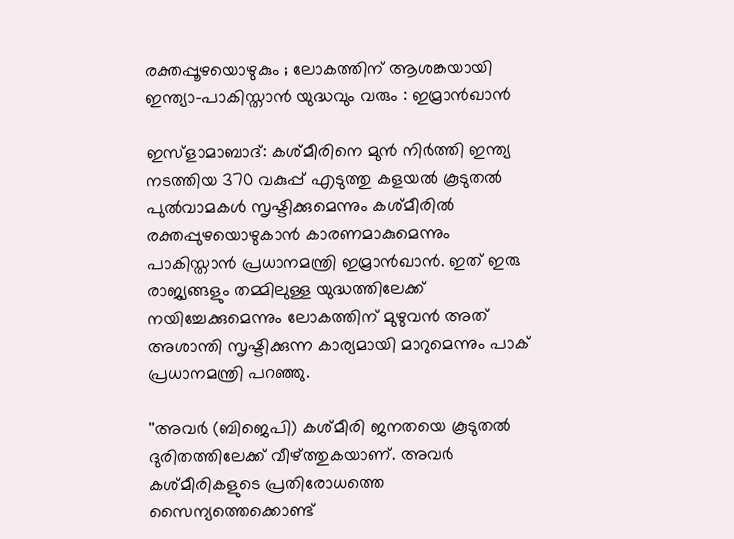രക്തപ്പൂഴയൊഴുകും ; ലോകത്തിന് ആശങ്കയായി ഇന്ത്യാ-പാകിസ്താന്‍ യുദ്ധവും വരും : ഇമ്രാന്‍ഖാന്‍

ഇസ്‌ളാമാബാദ്: കശ്മീരിനെ മുന്‍ നിര്‍ത്തി ഇന്ത്യ നടത്തിയ 370 വകുപ്പ് എടുത്തു കളയല്‍ കൂടുതല്‍ പുല്‍വാമകള്‍ സൃഷ്ടിക്കുമെന്നും കശ്മീരില്‍ രക്തപ്പുഴയൊഴുകാന്‍ കാരണമാകുമെന്നും പാകിസ്താന്‍ പ്രധാനമന്ത്രി ഇമ്രാന്‍ഖാന്‍. ഇത് ഇരു രാജ്യങ്ങളും തമ്മിലുള്ള യുദ്ധത്തിലേക്ക് നയിച്ചേക്കുമെന്നും ലോകത്തിന് മുഴുവന്‍ അത് അശാന്തി സൃഷ്ടിക്കുന്ന കാര്യമായി മാറുമെന്നും പാക് പ്രധാനമന്ത്രി പറഞ്ഞു.

''അവര്‍ (ബിജെപി) കശ്മീരി ജനതയെ കൂടുതല്‍ ദുരിതത്തിലേക്ക് വീഴ്ത്തുകയാണ്. അവര്‍ കശ്മീരികളുടെ പ്രതിരോധത്തെ സൈന്യത്തെക്കൊണ്ട്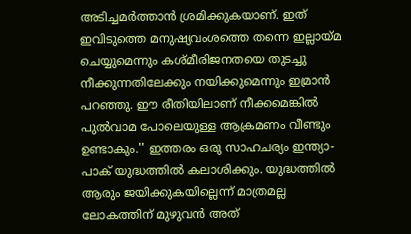അടിച്ചമര്‍ത്താന്‍ ശ്രമിക്കുകയാണ്. ഇത് ഇവിടുത്തെ മനുഷ്യവംശത്തെ തന്നെ ഇല്ലായ്മ ചെയ്യുമെന്നും കശ്മീരിജനതയെ തുടച്ചു നീക്കുന്നതിലേക്കും നയിക്കുമെന്നും ഇമ്രാന്‍ പറഞ്ഞു. ഈ രീതിയിലാണ് നീക്കമെങ്കില്‍ പുല്‍വാമ പോലെയുള്ള ആക്രമണം വീണ്ടും ഉണ്ടാകും.'' ഇത്തരം ഒരു സാഹചര്യം ഇന്ത്യാ-പാക് യുദ്ധത്തില്‍ കലാശിക്കും. യുദ്ധത്തില്‍ ആരും ജയിക്കുകയില്ലെന്ന് മാത്രമല്ല ലോകത്തിന് മുഴുവന്‍ അത്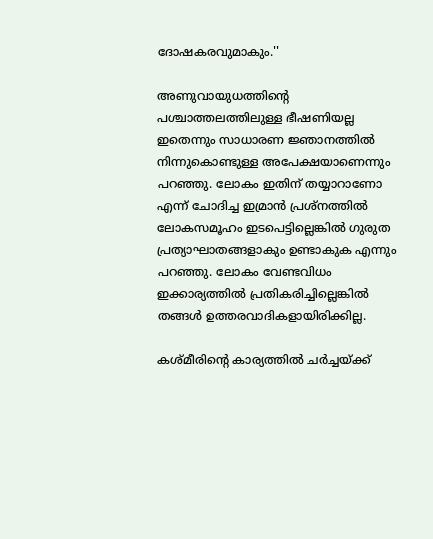ദോഷകരവുമാകും.''

അണുവായുധത്തിന്റെ പശ്ചാത്തലത്തിലുള്ള ഭീഷണിയല്ല ഇതെന്നും സാധാരണ ജ്ഞാനത്തില്‍ നിന്നുകൊണ്ടുള്ള അപേക്ഷയാണെന്നും പറഞ്ഞു. ലോകം ഇതിന് തയ്യാറാണോ എന്ന് ചോദിച്ച ഇമ്രാന്‍ പ്രശ്‌നത്തില്‍ ലോകസമൂഹം ഇടപെട്ടില്ലെങ്കില്‍ ഗുരുത പ്രത്യാഘാതങ്ങളാകും ഉണ്ടാകുക എന്നും പറഞ്ഞു. ലോകം വേണ്ടവിധം ഇക്കാര്യത്തില്‍ പ്രതികരിച്ചില്ലെങ്കില്‍ തങ്ങള്‍ ഉത്തരവാദികളായിരിക്കില്ല.

കശ്മീരിന്റെ കാര്യത്തില്‍ ചര്‍ച്ചയ്ക്ക്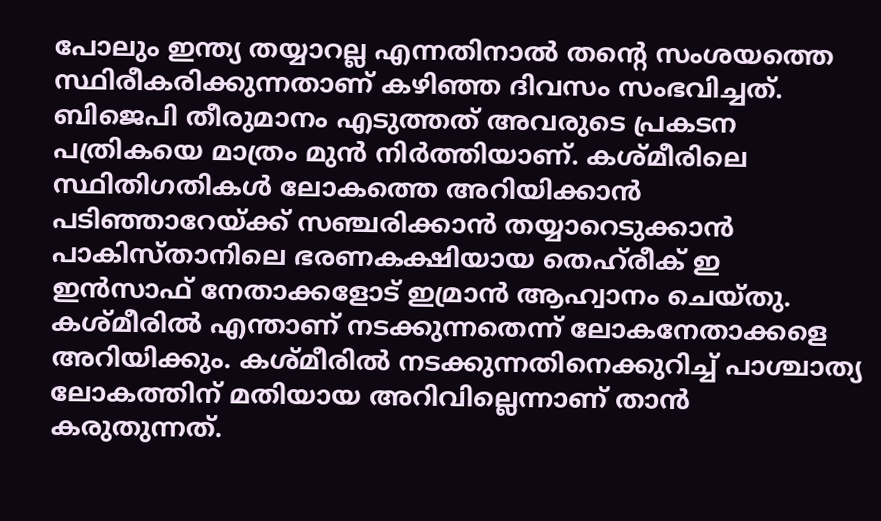പോലും ഇന്ത്യ തയ്യാറല്ല എന്നതിനാല്‍ തന്റെ സംശയത്തെ സ്ഥിരീകരിക്കുന്നതാണ് കഴിഞ്ഞ ദിവസം സംഭവിച്ചത്. ബിജെപി തീരുമാനം എടുത്തത് അവരുടെ പ്രകടന പത്രികയെ മാത്രം മുന്‍ നിര്‍ത്തിയാണ്. കശ്മീരിലെ സ്ഥിതിഗതികള്‍ ലോകത്തെ അറിയിക്കാന്‍ പടിഞ്ഞാറേയ്ക്ക് സഞ്ചരിക്കാന്‍ തയ്യാറെടുക്കാന്‍ പാകിസ്താനിലെ ഭരണകക്ഷിയായ തെഹ്‌രീക് ഇ ഇന്‍സാഫ് നേതാക്കളോട് ഇമ്രാന്‍ ആഹ്വാനം ചെയ്തു. കശ്മീരില്‍ എന്താണ് നടക്കുന്നതെന്ന് ലോകനേതാക്കളെ അറിയിക്കും. കശ്മീരില്‍ നടക്കുന്നതിനെക്കുറിച്ച് പാശ്ചാത്യ ലോകത്തിന് മതിയായ അറിവില്ലെന്നാണ് താന്‍ കരുതുന്നത്.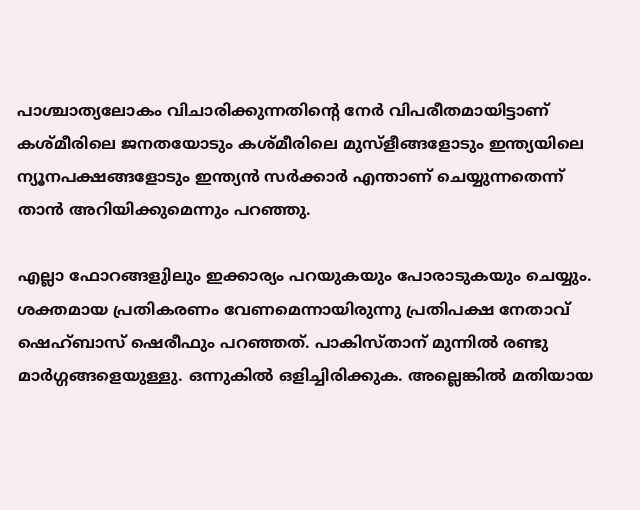പാശ്ചാത്യലോകം വിചാരിക്കുന്നതിന്റെ നേര്‍ വിപരീതമായിട്ടാണ് കശ്മീരിലെ ജനതയോടും കശ്മീരിലെ മുസ്‌ളീങ്ങളോടും ഇന്ത്യയിലെ ന്യൂനപക്ഷങ്ങളോടും ഇന്ത്യന്‍ സര്‍ക്കാര്‍ എന്താണ് ചെയ്യുന്നതെന്ന് താന്‍ അറിയിക്കുമെന്നും പറഞ്ഞു.

എല്ലാ ഫോറങ്ങളുിലും ഇക്കാര്യം പറയുകയും പോരാടുകയും ചെയ്യും. ശക്തമായ പ്രതികരണം വേണമെന്നായിരുന്നു പ്രതിപക്ഷ നേതാവ് ഷെഹ്ബാസ് ഷെരീഫും പറഞ്ഞത്. പാകിസ്താന് മുന്നില്‍ രണ്ടു മാര്‍ഗ്ഗങ്ങളെയുള്ളു. ഒന്നുകില്‍ ഒളിച്ചിരിക്കുക. അല്ലെങ്കില്‍ മതിയായ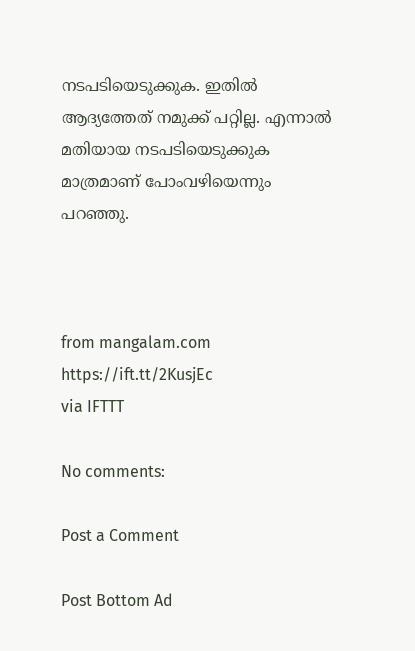നടപടിയെടുക്കുക. ഇതില്‍ ആദ്യത്തേത് നമുക്ക് പറ്റില്ല. എന്നാല്‍ മതിയായ നടപടിയെടുക്കുക മാത്രമാണ് പോംവഴിയെന്നും പറഞ്ഞു.



from mangalam.com https://ift.tt/2KusjEc
via IFTTT

No comments:

Post a Comment

Post Bottom Ad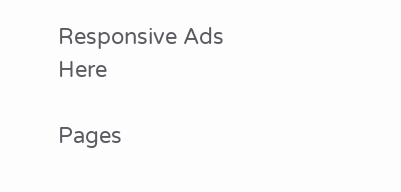Responsive Ads Here

Pages